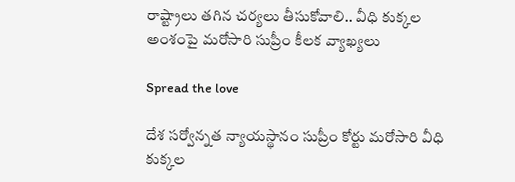రాష్ట్రాలు తగిన చర్యలు తీసుకోవాలి.. వీధి కుక్కల అంశంపై మరోసారి సుప్రీం కీలక వ్యాఖ్యలు

Spread the love

దేశ సర్వోన్నత న్యాయస్థానం సుప్రీం కోర్టు మరోసారి వీధి కుక్కల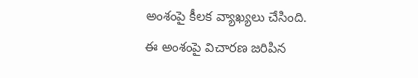అంశంపై కీలక వ్యాఖ్యలు చేసింది. ఈ అంశంపై విచారణ జరిపిన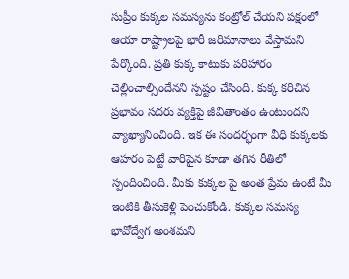సుప్రీం కుక్కల సమస్యను కంట్రోల్ చేయని పక్షంలో ఆయా రాష్ట్రాలపై భారీ జరిమానాలు వేస్తామని పేర్కొంది. ప్రతి కుక్క కాటుకు పరిహారం చెల్లించాల్సిందేనని స్పష్టం చేసింది. కుక్క కరిచిన ప్రభావం సదరు వ్యక్తిపై జీవితాంతం ఉంటుందని వ్యాఖ్యానించింది. ఇక ఈ సందర్భంగా వీధి కుక్కలకు ఆహరం పెట్టే వారిపైన కూడా తగిన రీతిలో స్పందించింది. మీకు కుక్కల పై అంత ప్రేమ ఉంటే మీ ఇంటికి తీసుకెళ్లి పెంచుకోండి. కుక్కల సమస్య భావోద్వేగ అంశమని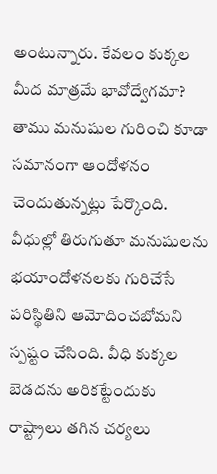అంటున్నారు. కేవలం కుక్కల మీద మాత్రమే భావోద్వేగమా? తాము మనుషుల గురించి కూడా సమానంగా ఆందోళనం చెందుతున్నట్లు పేర్కొంది. వీధుల్లో తిరుగుతూ మనుషులను భయాందోళనలకు గురిచేసే పరిస్థితిని ఆమోదించబోమని స్పష్టం చేసింది. వీధి కుక్కల బెడదను అరికట్టేందుకు రాష్ట్రాలు తగిన చర్యలు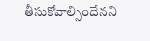తీసుకోవాల్సిందేనని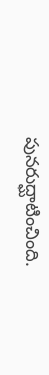పునరుద్ఘాటించింది.